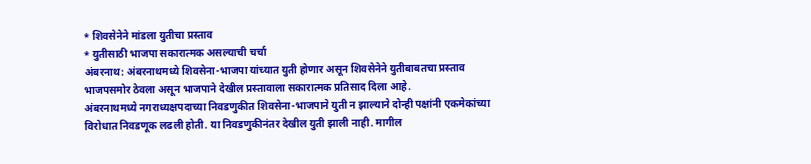* शिवसेनेने मांडला युतीचा प्रस्ताव
* युतीसाठी भाजपा सकारात्मक असल्याची चर्चा
अंबरनाथ: अंबरनाथमध्ये शिवसेना-भाजपा यांच्यात युती होणार असून शिवसेनेने युतीबाबतचा प्रस्ताव भाजपसमोर ठेवला असून भाजपाने देखील प्रस्तावाला सकारात्मक प्रतिसाद दिला आहे.
अंबरनाथमध्ये नगराध्यक्षपदाच्या निवडणुकीत शिवसेना-भाजपाने युती न झाल्याने दोन्ही पक्षांनी एकमेकांच्या विरोधात निवडणूक लढली होती. या निवडणुकीनंतर देखील युती झाली नाही. मागील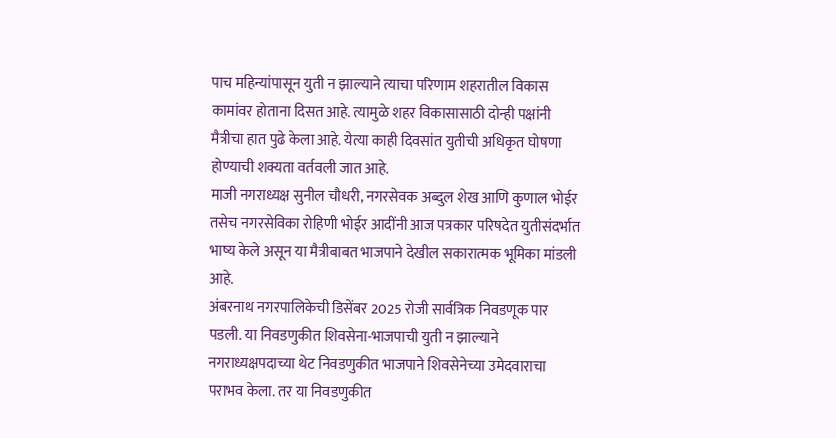पाच महिन्यांपासून युती न झाल्याने त्याचा परिणाम शहरातील विकास कामांवर होताना दिसत आहे. त्यामुळे शहर विकासासाठी दोन्ही पक्षांनी मैत्रीचा हात पुढे केला आहे. येत्या काही दिवसांत युतीची अधिकृत घोषणा होण्याची शक्यता वर्तवली जात आहे.
माजी नगराध्यक्ष सुनील चौधरी, नगरसेवक अब्दुल शेख आणि कुणाल भोईर तसेच नगरसेविका रोहिणी भोईर आदींनी आज पत्रकार परिषदेत युतीसंदर्भात भाष्य केले असून या मैत्रीबाबत भाजपाने देखील सकारात्मक भूमिका मांडली आहे.
अंबरनाथ नगरपालिकेची डिसेंबर 2025 रोजी सार्वत्रिक निवडणूक पार पडली. या निवडणुकीत शिवसेना-भाजपाची युती न झाल्याने नगराध्यक्षपदाच्या थेट निवडणुकीत भाजपाने शिवसेनेच्या उमेदवाराचा पराभव केला. तर या निवडणुकीत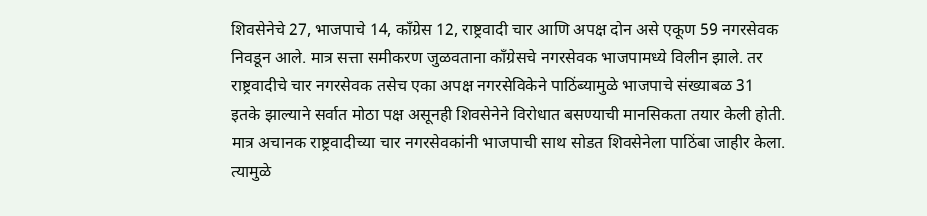शिवसेनेचे 27, भाजपाचे 14, काँग्रेस 12, राष्ट्रवादी चार आणि अपक्ष दोन असे एकूण 59 नगरसेवक निवडून आले. मात्र सत्ता समीकरण जुळवताना काँग्रेसचे नगरसेवक भाजपामध्ये विलीन झाले. तर राष्ट्रवादीचे चार नगरसेवक तसेच एका अपक्ष नगरसेविकेने पाठिंब्यामुळे भाजपाचे संख्याबळ 31 इतके झाल्याने सर्वात मोठा पक्ष असूनही शिवसेनेने विरोधात बसण्याची मानसिकता तयार केली होती. मात्र अचानक राष्ट्रवादीच्या चार नगरसेवकांनी भाजपाची साथ सोडत शिवसेनेला पाठिंबा जाहीर केला. त्यामुळे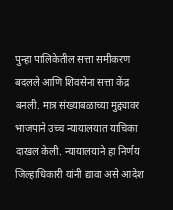पुन्हा पालिकेतील सत्ता समीकरण बदलले आणि शिवसेना सत्ता केंद्र बनली. मात्र संख्याबळाच्या मुद्द्यावर भाजपाने उच्च न्यायालयात याचिका दाखल केली. न्यायालयाने हा निर्णय जिल्हाधिकारी यांनी द्यावा असे आदेश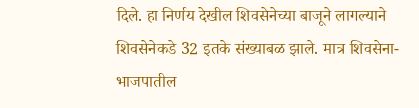दिले. हा निर्णय देखील शिवसेनेच्या बाजूने लागल्याने शिवसेनेकडे 32 इतके संख्याबळ झाले. मात्र शिवसेना- भाजपातील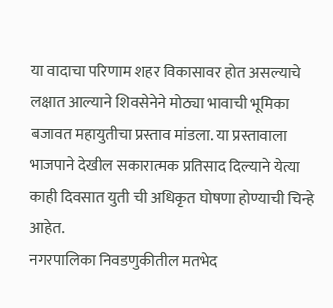या वादाचा परिणाम शहर विकासावर होत असल्याचे लक्षात आल्याने शिवसेनेने मोठ्या भावाची भूमिका बजावत महायुतीचा प्रस्ताव मांडला. या प्रस्तावाला भाजपाने देखील सकारात्मक प्रतिसाद दिल्याने येत्या काही दिवसात युती ची अधिकृत घोषणा होण्याची चिन्हे आहेत.
नगरपालिका निवडणुकीतील मतभेद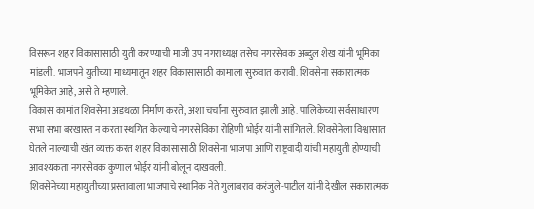विसरून शहर विकासासाठी युती करण्याची माजी उप नगराध्यक्ष तसेच नगरसेवक अब्दुल शेख यांनी भूमिका मांडली. भाजपने युतीच्या माध्यमातून शहर विकासासाठी कामाला सुरुवात करावी. शिवसेना सकारात्मक भूमिकेत आहे, असे ते म्हणाले.
विकास कामांत शिवसेना अडथळा निर्माण करते, अशा चर्चांना सुरुवात झाली आहे. पालिकेच्या सर्वसाधारण सभा सभा बरखास्त न करता स्थगित केल्याचे नगरसेविका रोहिणी भोईर यांनी सांगितले. शिवसेनेला विश्वासात घेतले नाल्याची खंत व्यक्त करत शहर विकासासाठी शिवसेना भाजपा आणि राष्ट्रवादी यांची महायुती होण्याची आवश्यकता नगरसेवक कुणाल भोईर यांनी बोलून दाखवली.
शिवसेनेच्या महायुतीच्या प्रस्तावाला भाजपाचे स्थानिक नेते गुलाबराव करंजुले-पाटील यांनी देखील सकारात्मक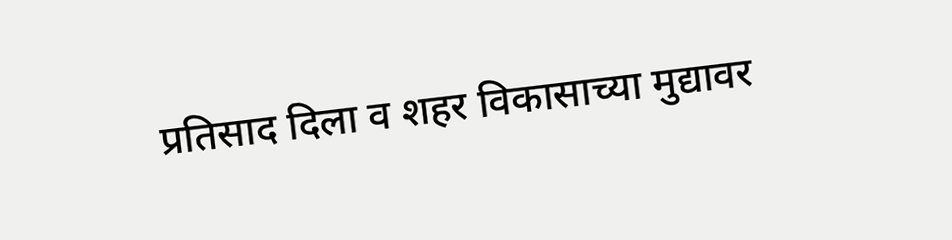प्रतिसाद दिला व शहर विकासाच्या मुद्यावर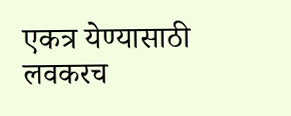एकत्र येण्यासाठी लवकरच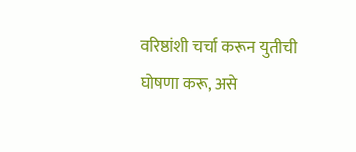वरिष्ठांशी चर्चा करून युतीची घोषणा करू, असे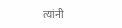त्यांनी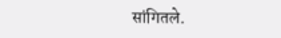सांगितले.